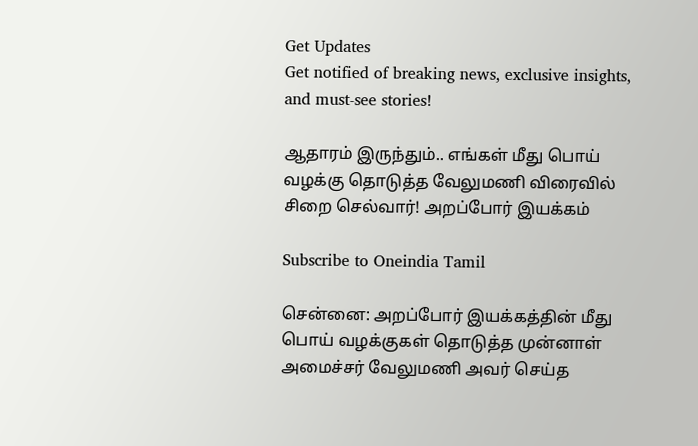Get Updates
Get notified of breaking news, exclusive insights, and must-see stories!

ஆதாரம் இருந்தும்.. எங்கள் மீது பொய் வழக்கு தொடுத்த வேலுமணி விரைவில் சிறை செல்வார்! அறப்போர் இயக்கம்

Subscribe to Oneindia Tamil

சென்னை: அறப்போர் இயக்கத்தின் மீது பொய் வழக்குகள் தொடுத்த முன்னாள் அமைச்சர் வேலுமணி அவர் செய்த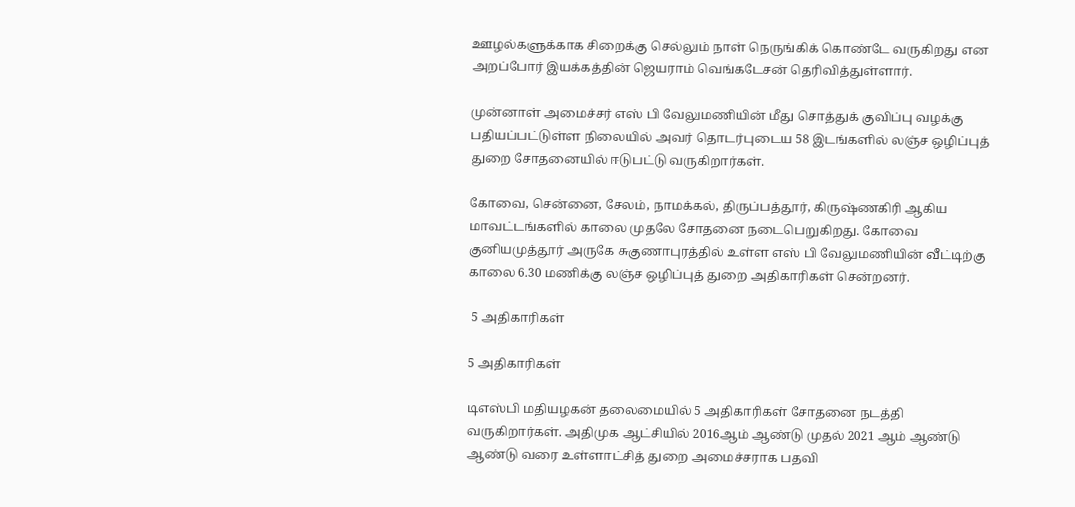ஊழல்களுக்காக சிறைக்கு செல்லும் நாள் நெருங்கிக் கொண்டே வருகிறது என அறப்போர் இயக்கத்தின் ஜெயராம் வெங்கடேசன் தெரிவித்துள்ளார்.

முன்னாள் அமைச்சர் எஸ் பி வேலுமணியின் மீது சொத்துக் குவிப்பு வழக்கு பதியப்பட்டுள்ள நிலையில் அவர் தொடர்புடைய 58 இடங்களில் லஞ்ச ஒழிப்புத் துறை சோதனையில் ஈடுபட்டு வருகிறார்கள்.

கோவை, சென்னை, சேலம், நாமக்கல், திருப்பத்தூர், கிருஷ்ணகிரி ஆகிய மாவட்டங்களில் காலை முதலே சோதனை நடைபெறுகிறது. கோவை குனியமுத்தூர் அருகே சுகுணாபுரத்தில் உள்ள எஸ் பி வேலுமணியின் வீட்டிற்கு காலை 6.30 மணிக்கு லஞ்ச ஒழிப்புத் துறை அதிகாரிகள் சென்றனர்.

 5 அதிகாரிகள்

5 அதிகாரிகள்

டிஎஸ்பி மதியழகன் தலைமையில் 5 அதிகாரிகள் சோதனை நடத்தி வருகிறார்கள். அதிமுக ஆட்சியில் 2016ஆம் ஆண்டு முதல் 2021 ஆம் ஆண்டு ஆண்டு வரை உள்ளாட்சித் துறை அமைச்சராக பதவி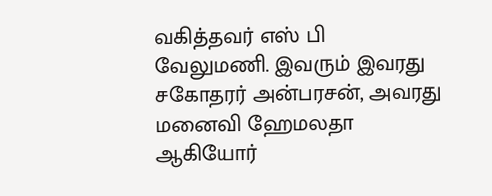வகித்தவர் எஸ் பி வேலுமணி. இவரும் இவரது சகோதரர் அன்பரசன், அவரது மனைவி ஹேமலதா ஆகியோர்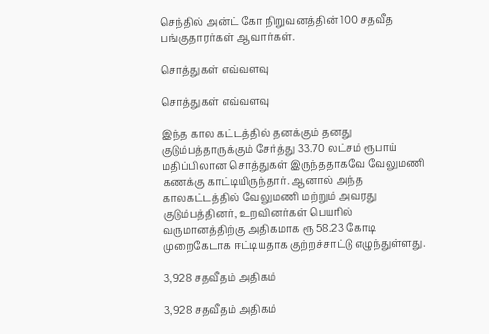செந்தில் அன்ட் கோ நிறுவனத்தின் 100 சதவீத பங்குதாரர்கள் ஆவார்கள்.

சொத்துகள் எவ்வளவு

சொத்துகள் எவ்வளவு

இந்த கால கட்டத்தில் தனக்கும் தனது குடும்பத்தாருக்கும் சேர்த்து 33.70 லட்சம் ரூபாய் மதிப்பிலான சொத்துகள் இருந்ததாகவே வேலுமணி கணக்கு காட்டியிருந்தார். ஆனால் அந்த காலகட்டத்தில் வேலுமணி மற்றும் அவரது குடும்பத்தினர், உறவினர்கள் பெயரில் வருமானத்திற்கு அதிகமாக ரூ 58.23 கோடி முறைகேடாக ஈட்டியதாக குற்றச்சாட்டு எழுந்துள்ளது.

3,928 சதவீதம் அதிகம்

3,928 சதவீதம் அதிகம்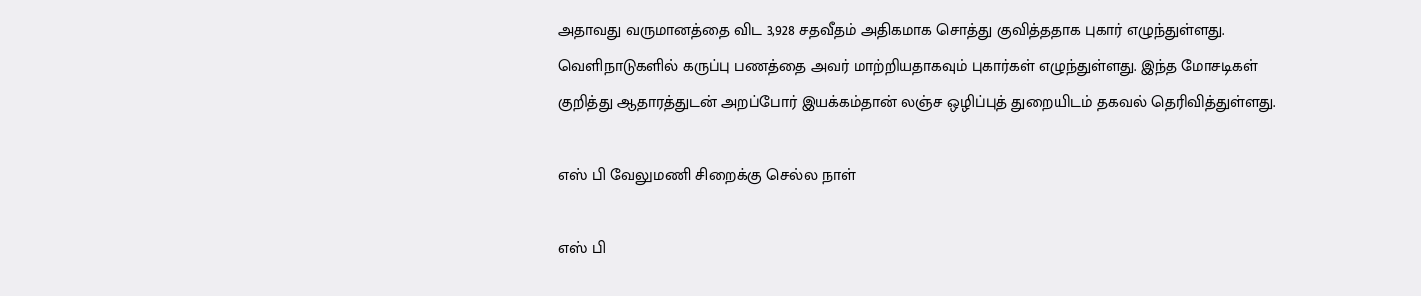அதாவது வருமானத்தை விட 3,928 சதவீதம் அதிகமாக சொத்து குவித்ததாக புகார் எழுந்துள்ளது. வெளிநாடுகளில் கருப்பு பணத்தை அவர் மாற்றியதாகவும் புகார்கள் எழுந்துள்ளது. இந்த மோசடிகள் குறித்து ஆதாரத்துடன் அறப்போர் இயக்கம்தான் லஞ்ச ஒழிப்புத் துறையிடம் தகவல் தெரிவித்துள்ளது.

எஸ் பி வேலுமணி சிறைக்கு செல்ல நாள்

எஸ் பி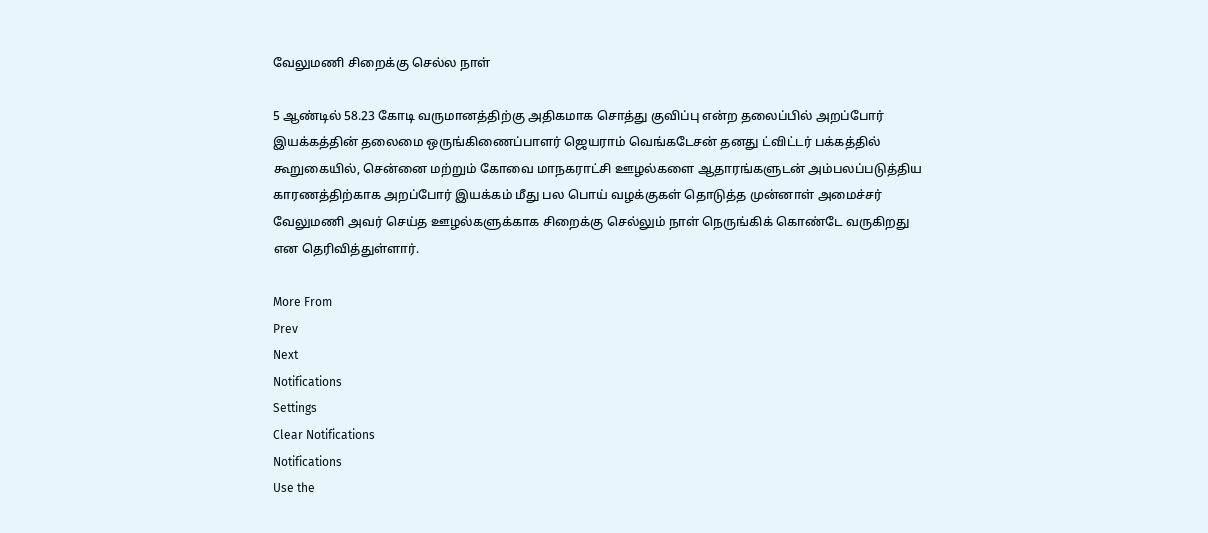வேலுமணி சிறைக்கு செல்ல நாள்

5 ஆண்டில் 58.23 கோடி வருமானத்திற்கு அதிகமாக சொத்து குவிப்பு என்ற தலைப்பில் அறப்போர் இயக்கத்தின் தலைமை ஒருங்கிணைப்பாளர் ஜெயராம் வெங்கடேசன் தனது ட்விட்டர் பக்கத்தில் கூறுகையில், சென்னை மற்றும் கோவை மாநகராட்சி ஊழல்களை ஆதாரங்களுடன் அம்பலப்படுத்திய காரணத்திற்காக அறப்போர் இயக்கம் மீது பல பொய் வழக்குகள் தொடுத்த முன்னாள் அமைச்சர் வேலுமணி அவர் செய்த ஊழல்களுக்காக சிறைக்கு செல்லும் நாள் நெருங்கிக் கொண்டே வருகிறது என தெரிவித்துள்ளார்.

More From
Prev
Next
Notifications
Settings
Clear Notifications
Notifications
Use the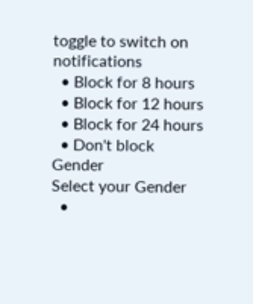toggle to switch on notifications
  • Block for 8 hours
  • Block for 12 hours
  • Block for 24 hours
  • Don't block
Gender
Select your Gender
  •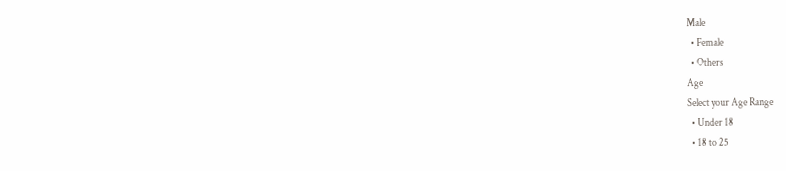Male
  • Female
  • Others
Age
Select your Age Range
  • Under 18
  • 18 to 25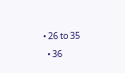• 26 to 35
  • 36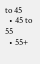to 45
  • 45 to 55
  • 55+